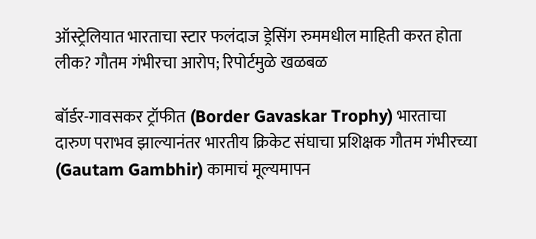ऑस्ट्रेलियात भारताचा स्टार फलंदाज ड्रेसिंग रुममधील माहिती करत होता लीक? गौतम गंभीरचा आरोप; रिपोर्टमुळे खळबळ

बॉर्डर-गावसकर ट्रॉफीत (Border Gavaskar Trophy) भारताचा दारुण पराभव झाल्यानंतर भारतीय क्रिकेट संघाचा प्रशिक्षक गौतम गंभीरच्या (Gautam Gambhir) कामाचं मूल्यमापन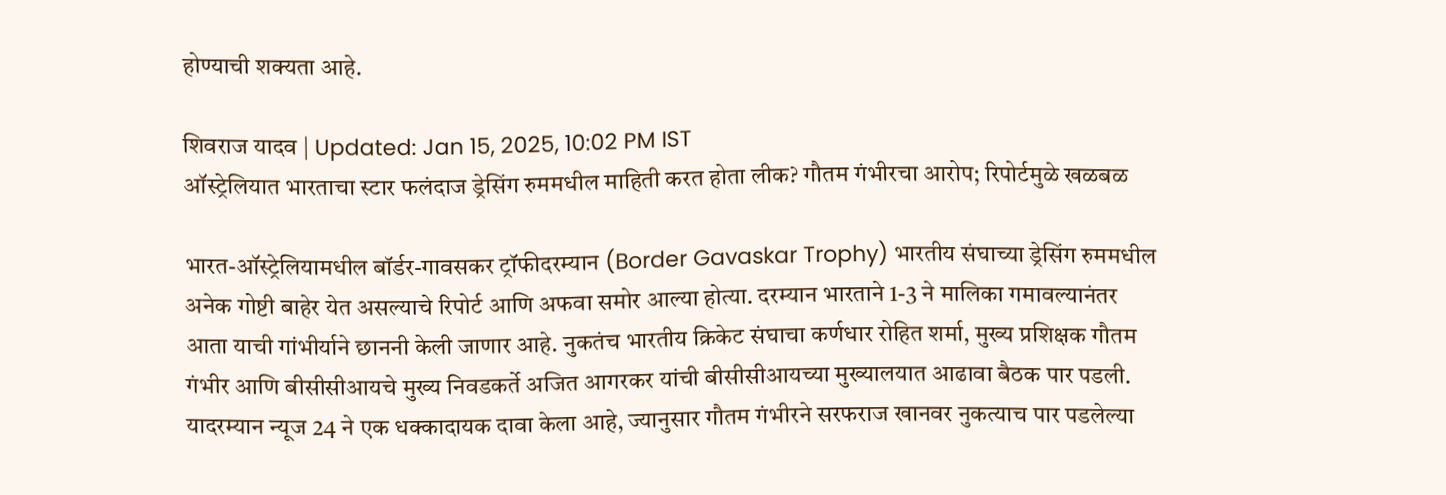होण्याची शक्यता आहे.

शिवराज यादव | Updated: Jan 15, 2025, 10:02 PM IST
ऑस्ट्रेलियात भारताचा स्टार फलंदाज ड्रेसिंग रुममधील माहिती करत होता लीक? गौतम गंभीरचा आरोप; रिपोर्टमुळे खळबळ

भारत-ऑस्ट्रेलियामधील बॉर्डर-गावसकर ट्रॉफीदरम्यान (Border Gavaskar Trophy) भारतीय संघाच्या ड्रेसिंग रुममधील अनेक गोष्टी बाहेर येत असल्याचे रिपोर्ट आणि अफवा समोर आल्या होत्या. दरम्यान भारताने 1-3 ने मालिका गमावल्यानंतर आता याची गांभीर्याने छाननी केली जाणार आहे. नुकतंच भारतीय क्रिकेट संघाचा कर्णधार रोहित शर्मा, मुख्य प्रशिक्षक गौतम गंभीर आणि बीसीसीआयचे मुख्य निवडकर्ते अजित आगरकर यांची बीसीसीआयच्या मुख्यालयात आढावा बैठक पार पडली. यादरम्यान न्यूज 24 ने एक धक्कादायक दावा केला आहे, ज्यानुसार गौतम गंभीरने सरफराज खानवर नुकत्याच पार पडलेल्या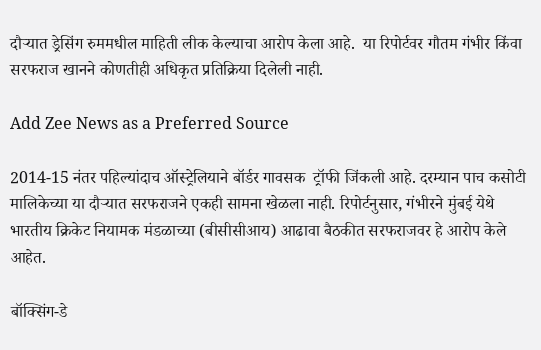दौऱ्यात ड्रेसिंग रुममधील माहिती लीक केल्याचा आरोप केला आहे.  या रिपोर्टवर गौतम गंभीर किंवा सरफराज खानने कोणतीही अधिकृत प्रतिक्रिया दिलेली नाही.

Add Zee News as a Preferred Source

2014-15 नंतर पहिल्यांदाच ऑस्ट्रेलियाने बॉर्डर गावसक  ट्रॉफी जिंकली आहे. दरम्यान पाच कसोटी मालिकेच्या या दौऱ्यात सरफराजने एकही सामना खेळला नाही. रिपोर्टनुसार, गंभीरने मुंबई येथे भारतीय क्रिकेट नियामक मंडळाच्या (बीसीसीआय) आढावा बैठकीत सरफराजवर हे आरोप केले आहेत.

बॉक्सिंग-डे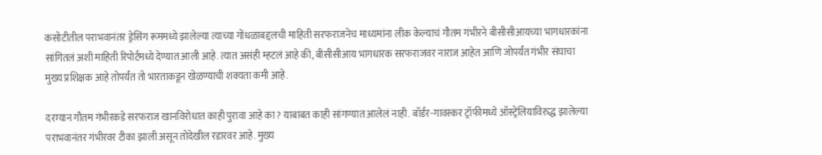कसोटीतील पराभवानंतर ड्रेसिंग रूममध्ये झालेल्या त्याच्या गोंधळाबद्दलची माहिती सरफराजनेच माध्यमांना लीक केल्याचं गौतम गंभीरने बीसीसीआयच्या भागधारकांना सांगितलं अशी माहिती रिपोर्टमध्ये देण्यात आली आहे. त्यात असंही म्हटलं आहे की, बीसीसीआय भागधारक सरफराजवर नाराज आहेत आणि जोपर्यंत गंभीर संघाचा मुख्य प्रशिक्षक आहे तोपर्यंत तो भारताकडून खेळण्याची शक्यता कमी आहे.

दरम्यान गौतम गंभीरकडे सरफराज खानविरोधात काही पुरावा आहे का? याबाबत काही सांगण्यात आलेलं नाही. बॉर्डर-गावस्कर ट्रॉफीमध्ये ऑस्ट्रेलियाविरुद्ध झालेल्या पराभवानंतर गंभीरवर टीका झाली असून तोदेखील रडारवर आहे. मुख्य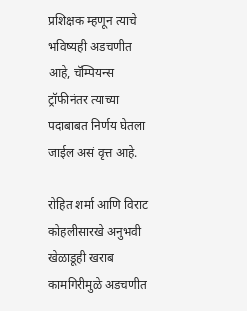प्रशिक्षक म्हणून त्याचे भविष्यही अडचणीत आहे, चॅम्पियन्स ट्रॉफीनंतर त्याच्या पदाबाबत निर्णय घेतला जाईल असं वृत्त आहे.

रोहित शर्मा आणि विराट कोहलीसारखे अनुभवी खेळाडूही खराब कामगिरीमुळे अडचणीत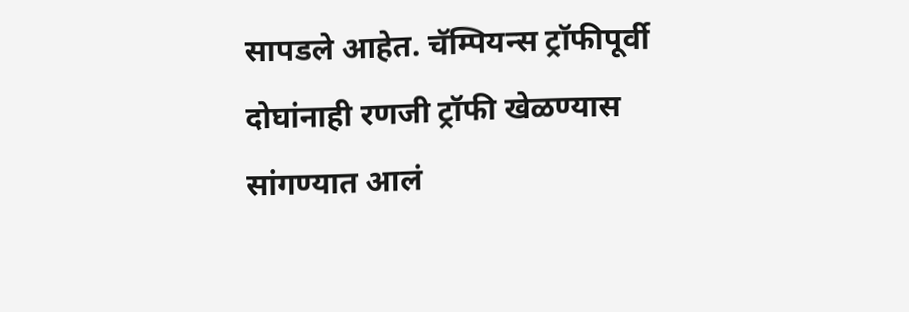सापडले आहेत. चॅम्पियन्स ट्रॉफीपूर्वी दोघांनाही रणजी ट्रॉफी खेळण्यास सांगण्यात आलं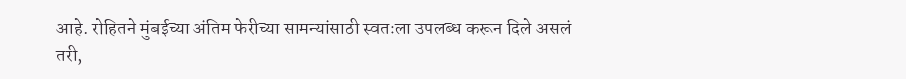आहे. रोहितने मुंबईच्या अंतिम फेरीच्या सामन्यांसाठी स्वतःला उपलब्ध करून दिले असलं तरी,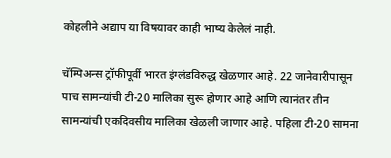कोहलीने अद्याप या विषयावर काही भाष्य केलेलं नाही.

चॅम्पिअन्स ट्रॉफीपूर्वी भारत इंग्लंडविरुद्ध खेळणार आहे. 22 जानेवारीपासून पाच सामन्यांची टी-20 मालिका सुरू होणार आहे आणि त्यानंतर तीन सामन्यांची एकदिवसीय मालिका खेळली जाणार आहे. पहिला टी-20 सामना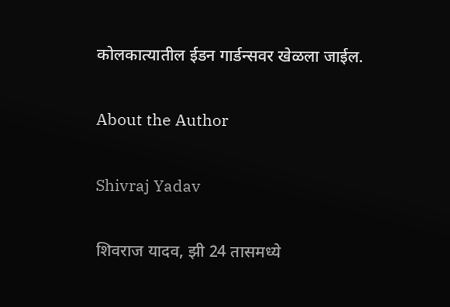कोलकात्यातील ईडन गार्डन्सवर खेळला जाईल.

About the Author

Shivraj Yadav

शिवराज यादव, झी 24 तासमध्ये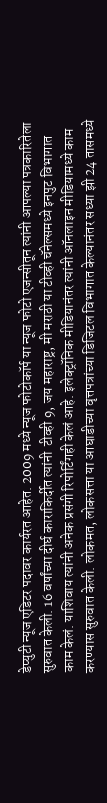डेप्युटी न्यूज एडिटर पदावर कार्यरत आहेत. 2009 मध्ये न्यूज फोटोकॉर्प या न्यूज फोटो एजन्सीतून त्यांनी आपल्या पत्रकारितेला सुरुवात केली. 16 वर्षांच्या दीर्घ काराकिर्दीत त्यांनी  टीव्ही 9, जय महाराष्ट्र, मी मराठी या टीव्ही चॅनेल्समध्ये इनपुट विभागात काम केलं. याशिवाय त्यांनी अनेक प्रसंगी रिपोर्टिंगही केलं आहे. इलेक्ट्रॉनिक मीडियानंतर त्यांनी ऑनलाइन मीडियामध्ये काम करण्यास सुरुवात केली. लोकमत, लोकसत्ता या आघाडीच्या वृत्तपत्रांच्या डिजिटल विभागात केल्यानंतर सध्या झी 24 तासमध्ये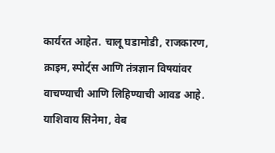कार्यरत आहेत. चालू घडामोडी, राजकारण, क्राइम, स्पोर्ट्स आणि तंत्रज्ञान विषयांवर वाचण्याची आणि लिहिण्याची आवड आहे. याशिवाय सिनेमा, वेब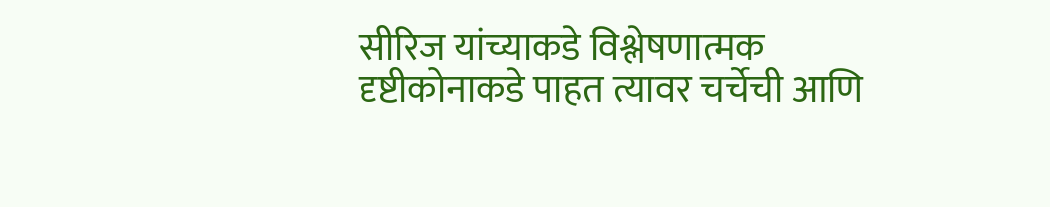सीरिज यांच्याकडे विश्लेषणात्मक दृष्टीकोनाकडे पाहत त्यावर चर्चेची आणि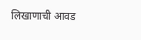लिखाणाची आवड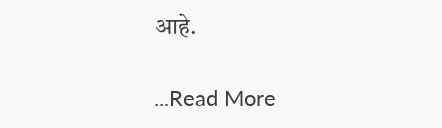आहे.

...Read More